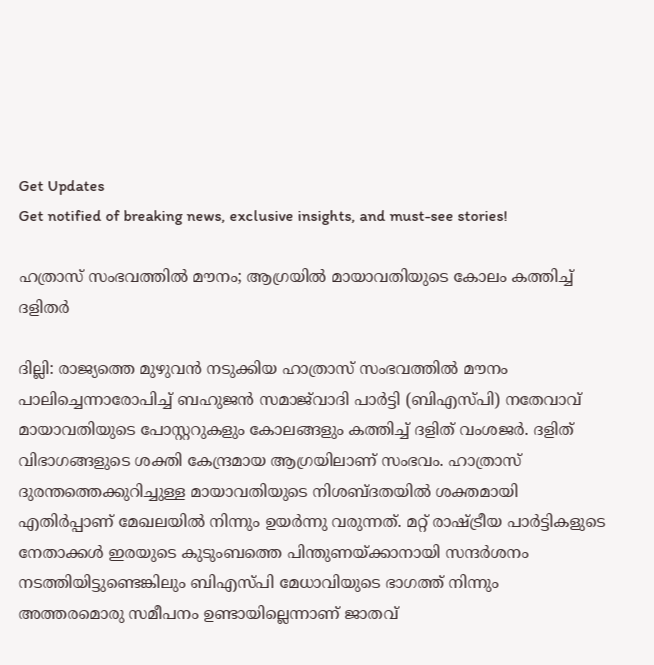Get Updates
Get notified of breaking news, exclusive insights, and must-see stories!

ഹത്രാസ് സംഭവത്തില്‍ മൗനം; ആഗ്രയില്‍ മായാവതിയുടെ കോലം കത്തിച്ച് ദളിതര്‍

ദില്ലി: രാജ്യത്തെ മുഴുവൻ നടുക്കിയ ഹാത്രാസ് സംഭവത്തില്‍ മൗനം പാലിച്ചെന്നാരോപിച്ച് ബഹുജൻ സമാജ്‌വാദി പാർട്ടി (ബിഎസ്പി) നതേവാവ് മായാവതിയുടെ പോസ്റ്ററുകളും കോലങ്ങളും കത്തിച്ച് ദളിത് വംശജര്‍. ദളിത് വിഭാഗങ്ങളുടെ ശക്തി കേന്ദ്രമായ ആഗ്രയിലാണ് സംഭവം. ഹാത്രാസ് ദുരന്തത്തെക്കുറിച്ചുള്ള മായാവതിയുടെ നിശബ്ദതയില്‍ ശക്തമായി എതിര്‍പ്പാണ് മേഖലയില്‍ നിന്നും ഉയര്‍ന്നു വരുന്നത്. മറ്റ് രാഷ്ട്രീയ പാർട്ടികളുടെ നേതാക്കൾ ഇരയുടെ കുടുംബത്തെ പിന്തുണയ്‌ക്കാനായി സന്ദർശനം നടത്തിയിട്ടുണ്ടെങ്കിലും ബിഎസ്പി മേധാവിയുടെ ഭാഗത്ത് നിന്നും അത്തരമൊരു സമീപനം ഉണ്ടായില്ലെന്നാണ് ജാതവ്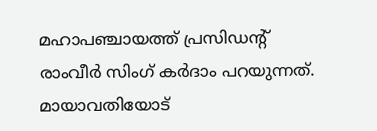മഹാപഞ്ചായത്ത് പ്രസിഡന്റ് രാംവീർ സിംഗ് കർദാം പറയുന്നത്. മായാവതിയോട്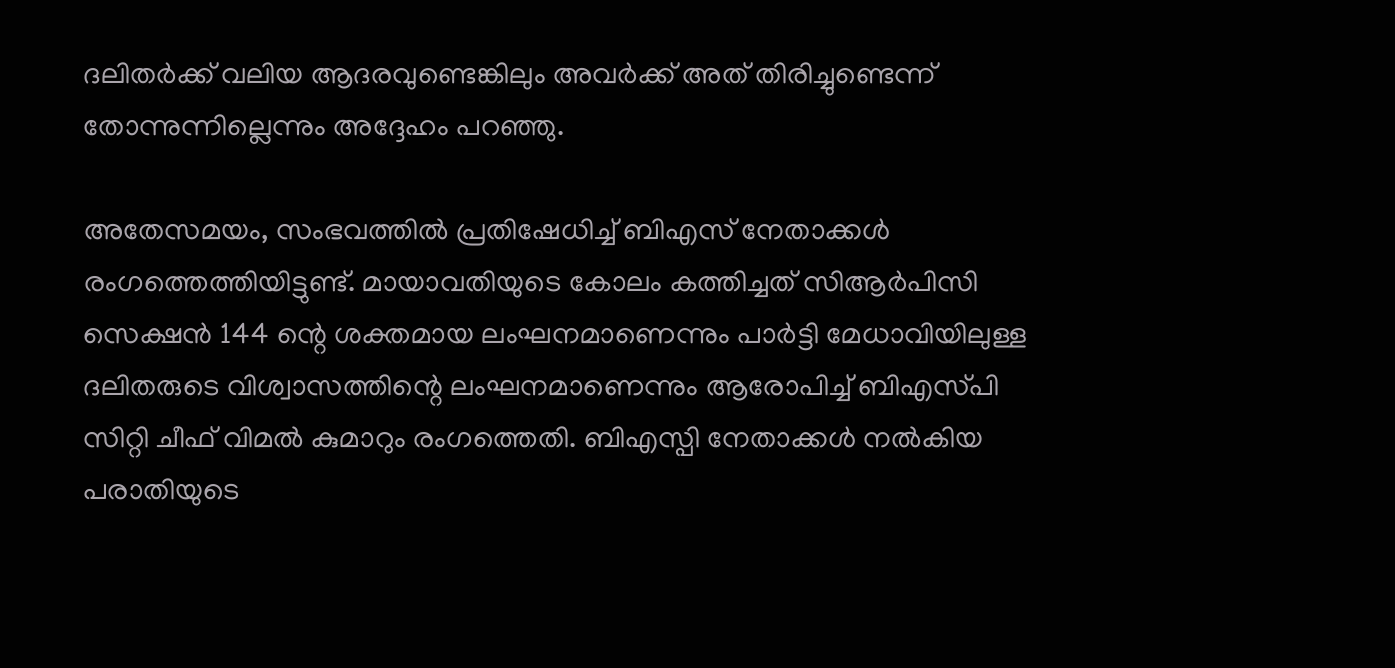ദലിതർക്ക് വലിയ ആദരവുണ്ടെങ്കിലും അവര്‍ക്ക് അത് തിരിച്ചുണ്ടെന്ന് തോന്നുന്നില്ലെന്നും അദ്ദേഹം പറഞ്ഞു.

അതേസമയം, സംഭവത്തില്‍ പ്രതിഷേധിച്ച് ബിഎസ് നേതാക്കള്‍ രംഗത്തെത്തിയിട്ടുണ്ട്. മായാവതിയുടെ കോലം കത്തിച്ചത് സിആർ‌പി‌സി സെക്ഷൻ 144 ന്റെ ശക്തമായ ലംഘനമാണെന്നും പാർട്ടി മേധാവിയിലുള്ള ദലിതരുടെ വിശ്വാസത്തിന്റെ ലംഘനമാണെന്നും ആരോപിച്ച് ബി‌എസ്‌പി സിറ്റി ചീഫ് വിമൽ കുമാറും രംഗത്തെതി. ബിഎസ്പി നേതാക്കൾ നൽകിയ പരാതിയുടെ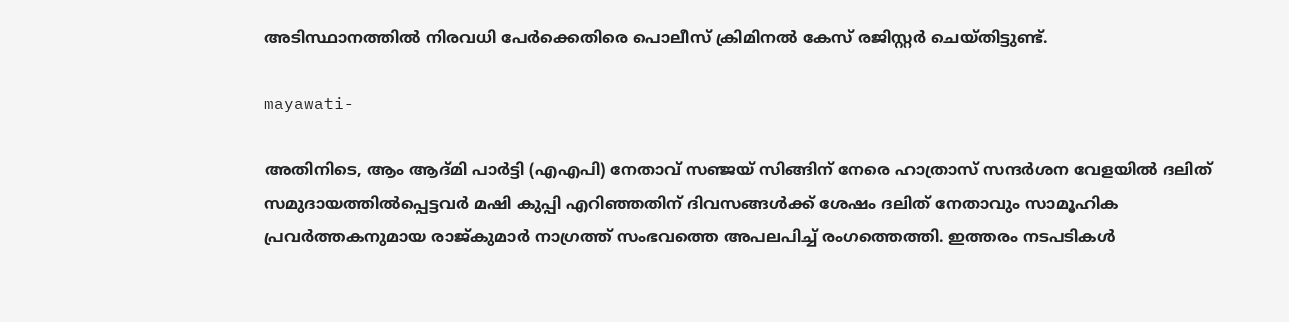അടിസ്ഥാനത്തില്‍ നിരവധി പേര്‍ക്കെതിരെ പൊലീസ് ക്രിമിനല്‍ കേസ് രജിസ്റ്റര്‍ ചെയ്തിട്ടുണ്ട്.

mayawati-

അതിനിടെ, ആം ആദ്മി പാർട്ടി (എഎപി) നേതാവ് സഞ്ജയ് സിങ്ങിന് നേരെ ഹാത്രാസ് സന്ദർശന വേളയിൽ ദലിത് സമുദായത്തിൽപ്പെട്ടവർ മഷി കുപ്പി എറിഞ്ഞതിന് ദിവസങ്ങൾക്ക് ശേഷം ദലിത് നേതാവും സാമൂഹിക പ്രവർത്തകനുമായ രാജ്കുമാർ നാഗ്രത്ത് സംഭവത്തെ അപലപിച്ച് രംഗത്തെത്തി. ഇത്തരം നടപടികള്‍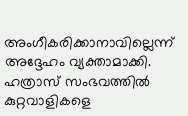അംഗീകരിക്കാനാവില്ലെന്ന് അദ്ദേഹം വ്യക്താമാക്കി. ഹത്രാസ് സംഭവത്തില്‍ കുറ്റവാളികളെ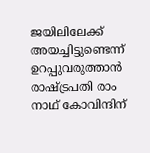ജയിലിലേക്ക് അയച്ചിട്ടുണ്ടെന്ന് ഉറപ്പുവരുത്താൻ രാഷ്ട്രപതി രാം നാഥ് കോവിന്ദിന്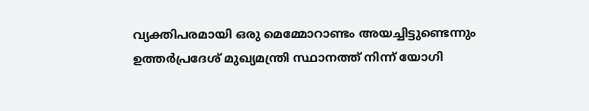വ്യക്തിപരമായി ഒരു മെമ്മോറാണ്ടം അയച്ചിട്ടുണ്ടെന്നും ഉത്തർപ്രദേശ് മുഖ്യമന്ത്രി സ്ഥാനത്ത് നിന്ന് യോഗി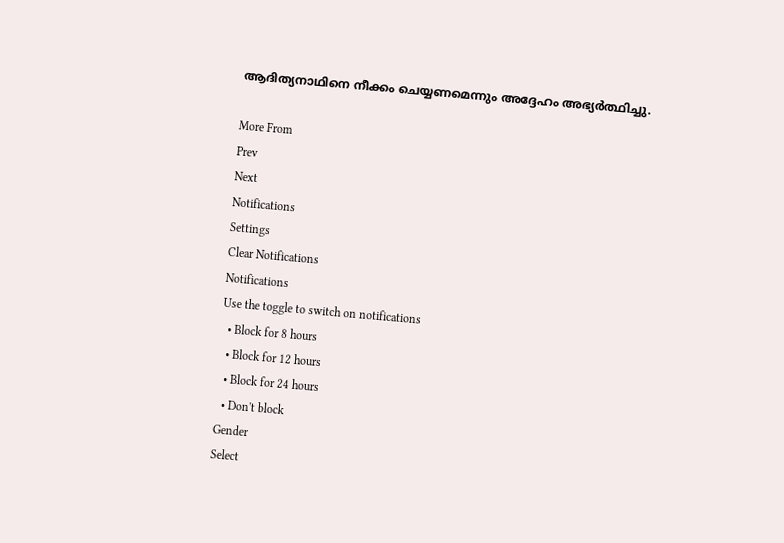ആദിത്യനാഥിനെ നീക്കം ചെയ്യണമെന്നും അദ്ദേഹം അഭ്യര്‍ത്ഥിച്ചു.

More From
Prev
Next
Notifications
Settings
Clear Notifications
Notifications
Use the toggle to switch on notifications
  • Block for 8 hours
  • Block for 12 hours
  • Block for 24 hours
  • Don't block
Gender
Select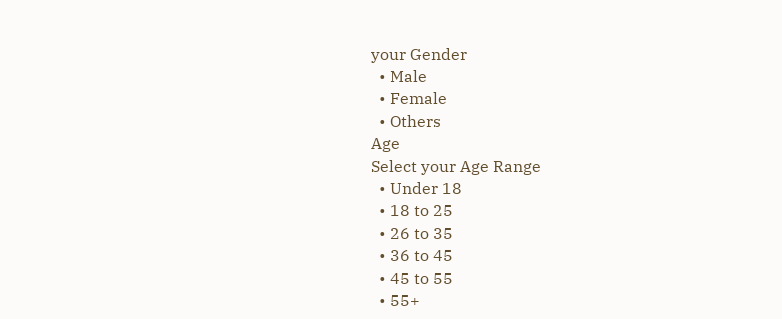your Gender
  • Male
  • Female
  • Others
Age
Select your Age Range
  • Under 18
  • 18 to 25
  • 26 to 35
  • 36 to 45
  • 45 to 55
  • 55+